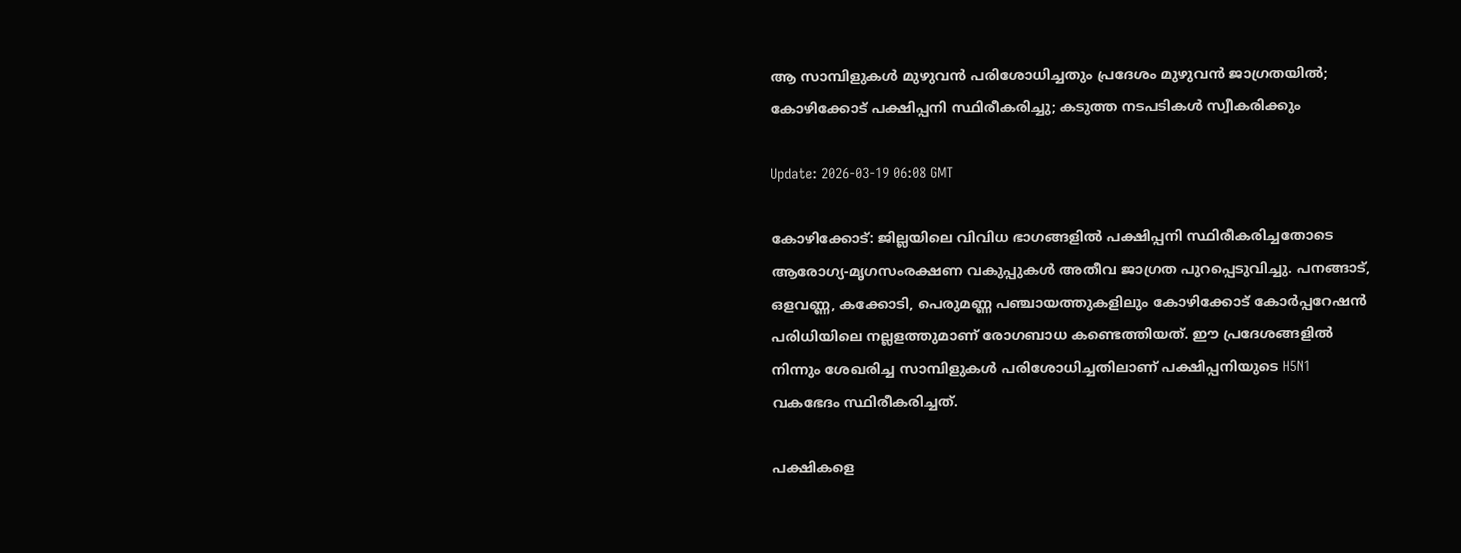ആ സാമ്പിളുകൾ മുഴുവൻ പരിശോധിച്ചതും പ്രദേശം മുഴുവൻ ജാഗ്രതയിൽ; കോഴിക്കോട് പക്ഷിപ്പനി സ്ഥിരീകരിച്ചു; കടുത്ത നടപടികൾ സ്വീകരിക്കും

Update: 2026-03-19 06:08 GMT

കോഴിക്കോട്: ജില്ലയിലെ വിവിധ ഭാഗങ്ങളിൽ പക്ഷിപ്പനി സ്ഥിരീകരിച്ചതോടെ ആരോഗ്യ-മൃഗസംരക്ഷണ വകുപ്പുകൾ അതീവ ജാഗ്രത പുറപ്പെടുവിച്ചു. പനങ്ങാട്, ഒളവണ്ണ, കക്കോടി, പെരുമണ്ണ പഞ്ചായത്തുകളിലും കോഴിക്കോട് കോർപ്പറേഷൻ പരിധിയിലെ നല്ലളത്തുമാണ് രോഗബാധ കണ്ടെത്തിയത്. ഈ പ്രദേശങ്ങളിൽ നിന്നും ശേഖരിച്ച സാമ്പിളുകൾ പരിശോധിച്ചതിലാണ് പക്ഷിപ്പനിയുടെ H5N1 വകഭേദം സ്ഥിരീകരിച്ചത്.

പക്ഷികളെ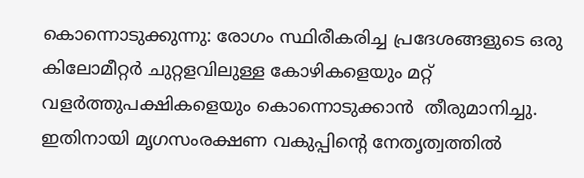കൊന്നൊടുക്കുന്നു: രോഗം സ്ഥിരീകരിച്ച പ്രദേശങ്ങളുടെ ഒരു കിലോമീറ്റർ ചുറ്റളവിലുള്ള കോഴികളെയും മറ്റ് വളർത്തുപക്ഷികളെയും കൊന്നൊടുക്കാൻ  തീരുമാനിച്ചു. ഇതിനായി മൃഗസംരക്ഷണ വകുപ്പിന്റെ നേതൃത്വത്തിൽ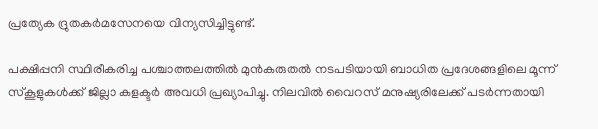പ്രത്യേക ദ്രുതകർമസേനയെ വിന്യസിച്ചിട്ടുണ്ട്.

പക്ഷിപ്പനി സ്ഥിരീകരിച്ച പശ്ചാത്തലത്തിൽ മുൻകരുതൽ നടപടിയായി ബാധിത പ്രദേശങ്ങളിലെ മൂന്ന് സ്കൂളുകൾക്ക് ജില്ലാ കളക്ടർ അവധി പ്രഖ്യാപിച്ചു. നിലവിൽ വൈറസ് മനുഷ്യരിലേക്ക് പടർന്നതായി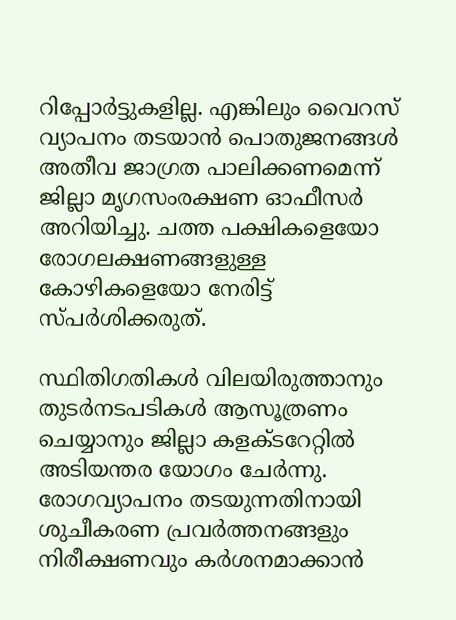റിപ്പോർട്ടുകളില്ല. എങ്കിലും വൈറസ് വ്യാപനം തടയാൻ പൊതുജനങ്ങൾ അതീവ ജാഗ്രത പാലിക്കണമെന്ന് ജില്ലാ മൃഗസംരക്ഷണ ഓഫീസർ അറിയിച്ചു. ചത്ത പക്ഷികളെയോ രോഗലക്ഷണങ്ങളുള്ള കോഴികളെയോ നേരിട്ട് സ്പർശിക്കരുത്.

സ്ഥിതിഗതികൾ വിലയിരുത്താനും തുടർനടപടികൾ ആസൂത്രണം ചെയ്യാനും ജില്ലാ കളക്ടറേറ്റിൽ അടിയന്തര യോഗം ചേർന്നു. രോഗവ്യാപനം തടയുന്നതിനായി ശുചീകരണ പ്രവർത്തനങ്ങളും നിരീക്ഷണവും കർശനമാക്കാൻ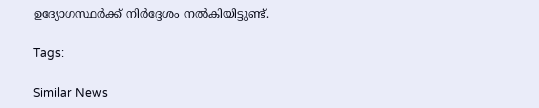ഉദ്യോഗസ്ഥർക്ക് നിർദ്ദേശം നൽകിയിട്ടുണ്ട്.

Tags:

Similar News